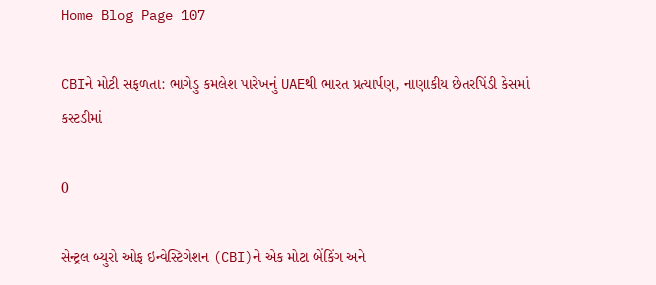Home Blog Page 107

CBIને મોટી સફળતા: ભાગેડુ કમલેશ પારેખનું UAEથી ભારત પ્રત્યાર્પણ, નાણાકીય છેતરપિંડી કેસમાં કસ્ટડીમાં

0

સેન્ટ્રલ બ્યુરો ઓફ ઇન્વેસ્ટિગેશન (CBI)ને એક મોટા બેંકિંગ અને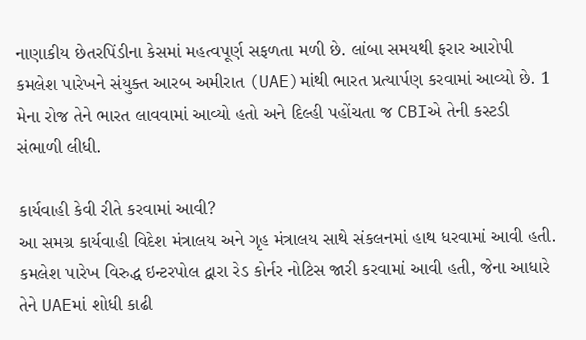નાણાકીય છેતરપિંડીના કેસમાં મહત્વપૂર્ણ સફળતા મળી છે. લાંબા સમયથી ફરાર આરોપી કમલેશ પારેખને સંયુક્ત આરબ અમીરાત (UAE)માંથી ભારત પ્રત્યાર્પણ કરવામાં આવ્યો છે. 1 મેના રોજ તેને ભારત લાવવામાં આવ્યો હતો અને દિલ્હી પહોંચતા જ CBIએ તેની કસ્ટડી સંભાળી લીધી.

કાર્યવાહી કેવી રીતે કરવામાં આવી?
આ સમગ્ર કાર્યવાહી વિદેશ મંત્રાલય અને ગૃહ મંત્રાલય સાથે સંકલનમાં હાથ ધરવામાં આવી હતી. કમલેશ પારેખ વિરુદ્ધ ઇન્ટરપોલ દ્વારા રેડ કોર્નર નોટિસ જારી કરવામાં આવી હતી, જેના આધારે તેને UAEમાં શોધી કાઢી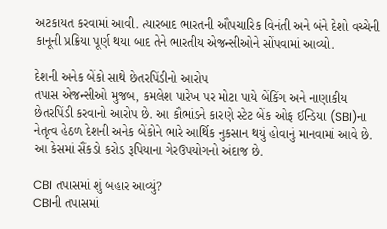અટકાયત કરવામાં આવી. ત્યારબાદ ભારતની ઔપચારિક વિનંતી અને બંને દેશો વચ્ચેની કાનૂની પ્રક્રિયા પૂર્ણ થયા બાદ તેને ભારતીય એજન્સીઓને સોંપવામાં આવ્યો.

દેશની અનેક બેંકો સાથે છેતરપિંડીનો આરોપ
તપાસ એજન્સીઓ મુજબ, કમલેશ પારેખ પર મોટા પાયે બેંકિંગ અને નાણાકીય છેતરપિંડી કરવાનો આરોપ છે. આ કૌભાંડને કારણે સ્ટેટ બેંક ઓફ ઈન્ડિયા (SBI)ના નેતૃત્વ હેઠળ દેશની અનેક બેંકોને ભારે આર્થિક નુકસાન થયું હોવાનું માનવામાં આવે છે. આ કેસમાં સૈંકડો કરોડ રૂપિયાના ગેરઉપયોગનો અંદાજ છે.

CBI તપાસમાં શું બહાર આવ્યું?
CBIની તપાસમાં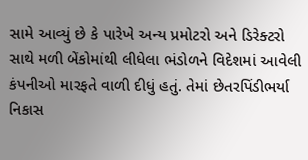સામે આવ્યું છે કે પારેખે અન્ય પ્રમોટરો અને ડિરેક્ટરો સાથે મળી બેંકોમાંથી લીધેલા ભંડોળને વિદેશમાં આવેલી કંપનીઓ મારફતે વાળી દીધું હતું. તેમાં છેતરપિંડીભર્યા નિકાસ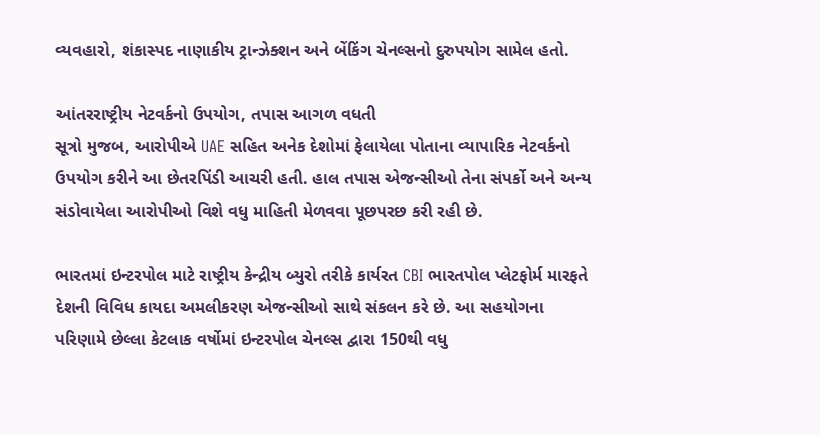વ્યવહારો, શંકાસ્પદ નાણાકીય ટ્રાન્ઝેક્શન અને બેંકિંગ ચેનલ્સનો દુરુપયોગ સામેલ હતો.

આંતરરાષ્ટ્રીય નેટવર્કનો ઉપયોગ, તપાસ આગળ વધતી
સૂત્રો મુજબ, આરોપીએ UAE સહિત અનેક દેશોમાં ફેલાયેલા પોતાના વ્યાપારિક નેટવર્કનો ઉપયોગ કરીને આ છેતરપિંડી આચરી હતી. હાલ તપાસ એજન્સીઓ તેના સંપર્કો અને અન્ય સંડોવાયેલા આરોપીઓ વિશે વધુ માહિતી મેળવવા પૂછપરછ કરી રહી છે.

ભારતમાં ઇન્ટરપોલ માટે રાષ્ટ્રીય કેન્દ્રીય બ્યુરો તરીકે કાર્યરત CBI ભારતપોલ પ્લેટફોર્મ મારફતે દેશની વિવિધ કાયદા અમલીકરણ એજન્સીઓ સાથે સંકલન કરે છે. આ સહયોગના પરિણામે છેલ્લા કેટલાક વર્ષોમાં ઇન્ટરપોલ ચેનલ્સ દ્વારા 150થી વધુ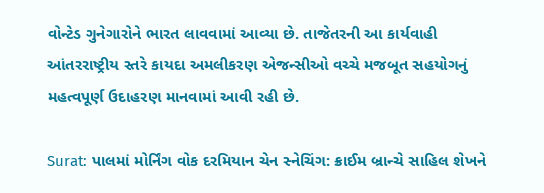વોન્ટેડ ગુનેગારોને ભારત લાવવામાં આવ્યા છે. તાજેતરની આ કાર્યવાહી આંતરરાષ્ટ્રીય સ્તરે કાયદા અમલીકરણ એજન્સીઓ વચ્ચે મજબૂત સહયોગનું મહત્વપૂર્ણ ઉદાહરણ માનવામાં આવી રહી છે.

Surat: પાલમાં મોર્નિંગ વોક દરમિયાન ચેન સ્નેચિંગ: ક્રાઈમ બ્રાન્ચે સાહિલ શેખને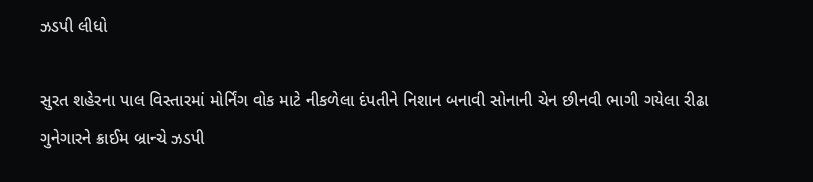ઝડપી લીધો

સુરત શહેરના પાલ વિસ્તારમાં મોર્નિંગ વોક માટે નીકળેલા દંપતીને નિશાન બનાવી સોનાની ચેન છીનવી ભાગી ગયેલા રીઢા ગુનેગારને ક્રાઈમ બ્રાન્ચે ઝડપી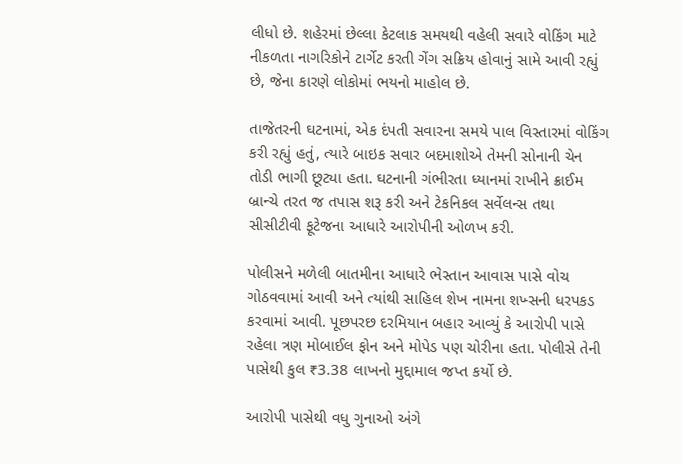લીધો છે. શહેરમાં છેલ્લા કેટલાક સમયથી વહેલી સવારે વોકિંગ માટે નીકળતા નાગરિકોને ટાર્ગેટ કરતી ગેંગ સક્રિય હોવાનું સામે આવી રહ્યું છે, જેના કારણે લોકોમાં ભયનો માહોલ છે.

તાજેતરની ઘટનામાં, એક દંપતી સવારના સમયે પાલ વિસ્તારમાં વોકિંગ કરી રહ્યું હતું, ત્યારે બાઇક સવાર બદમાશોએ તેમની સોનાની ચેન તોડી ભાગી છૂટ્યા હતા. ઘટનાની ગંભીરતા ધ્યાનમાં રાખીને ક્રાઈમ બ્રાન્ચે તરત જ તપાસ શરૂ કરી અને ટેકનિકલ સર્વેલન્સ તથા સીસીટીવી ફૂટેજના આધારે આરોપીની ઓળખ કરી.

પોલીસને મળેલી બાતમીના આધારે ભેસ્તાન આવાસ પાસે વોચ ગોઠવવામાં આવી અને ત્યાંથી સાહિલ શેખ નામના શખ્સની ધરપકડ કરવામાં આવી. પૂછપરછ દરમિયાન બહાર આવ્યું કે આરોપી પાસે રહેલા ત્રણ મોબાઈલ ફોન અને મોપેડ પણ ચોરીના હતા. પોલીસે તેની પાસેથી કુલ ₹3.38 લાખનો મુદ્દામાલ જપ્ત કર્યો છે.

આરોપી પાસેથી વધુ ગુનાઓ અંગે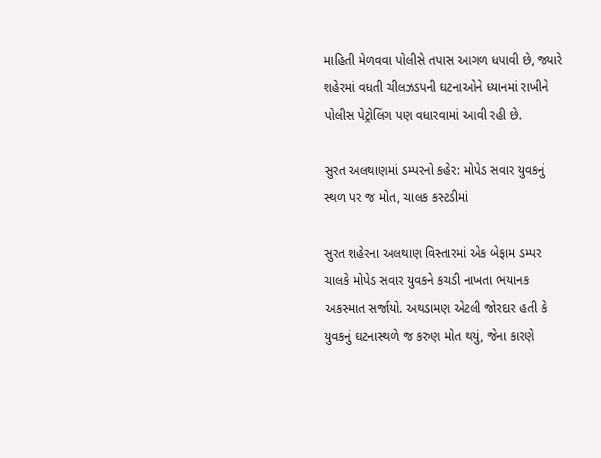માહિતી મેળવવા પોલીસે તપાસ આગળ ધપાવી છે, જ્યારે શહેરમાં વધતી ચીલઝડપની ઘટનાઓને ધ્યાનમાં રાખીને પોલીસ પેટ્રોલિંગ પણ વધારવામાં આવી રહી છે.

સુરત અલથાણમાં ડમ્પરનો કહેર: મોપેડ સવાર યુવકનું સ્થળ પર જ મોત, ચાલક કસ્ટડીમાં

સુરત શહેરના અલથાણ વિસ્તારમાં એક બેફામ ડમ્પર ચાલકે મોપેડ સવાર યુવકને કચડી નાખતા ભયાનક અકસ્માત સર્જાયો. અથડામણ એટલી જોરદાર હતી કે યુવકનું ઘટનાસ્થળે જ કરુણ મોત થયું, જેના કારણે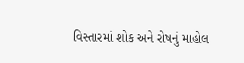વિસ્તારમાં શોક અને રોષનું માહોલ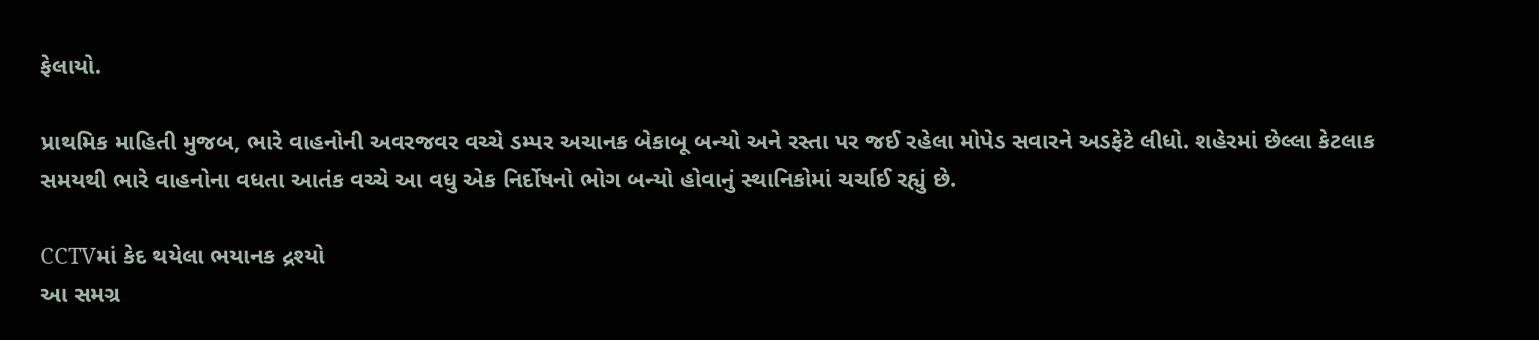ફેલાયો.

પ્રાથમિક માહિતી મુજબ, ભારે વાહનોની અવરજવર વચ્ચે ડમ્પર અચાનક બેકાબૂ બન્યો અને રસ્તા પર જઈ રહેલા મોપેડ સવારને અડફેટે લીધો. શહેરમાં છેલ્લા કેટલાક સમયથી ભારે વાહનોના વધતા આતંક વચ્ચે આ વધુ એક નિર્દોષનો ભોગ બન્યો હોવાનું સ્થાનિકોમાં ચર્ચાઈ રહ્યું છે.

CCTVમાં કેદ થયેલા ભયાનક દ્રશ્યો
આ સમગ્ર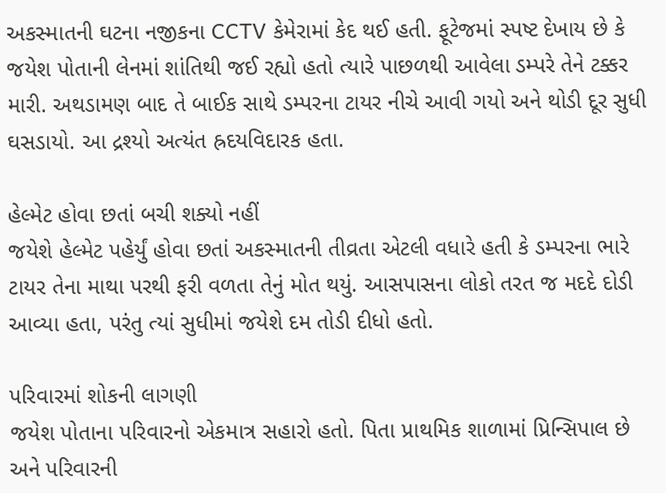અકસ્માતની ઘટના નજીકના CCTV કેમેરામાં કેદ થઈ હતી. ફૂટેજમાં સ્પષ્ટ દેખાય છે કે જયેશ પોતાની લેનમાં શાંતિથી જઈ રહ્યો હતો ત્યારે પાછળથી આવેલા ડમ્પરે તેને ટક્કર મારી. અથડામણ બાદ તે બાઈક સાથે ડમ્પરના ટાયર નીચે આવી ગયો અને થોડી દૂર સુધી ઘસડાયો. આ દ્રશ્યો અત્યંત હ્રદયવિદારક હતા.

હેલ્મેટ હોવા છતાં બચી શક્યો નહીં
જયેશે હેલ્મેટ પહેર્યું હોવા છતાં અકસ્માતની તીવ્રતા એટલી વધારે હતી કે ડમ્પરના ભારે ટાયર તેના માથા પરથી ફરી વળતા તેનું મોત થયું. આસપાસના લોકો તરત જ મદદે દોડી આવ્યા હતા, પરંતુ ત્યાં સુધીમાં જયેશે દમ તોડી દીધો હતો.

પરિવારમાં શોકની લાગણી
જયેશ પોતાના પરિવારનો એકમાત્ર સહારો હતો. પિતા પ્રાથમિક શાળામાં પ્રિન્સિપાલ છે અને પરિવારની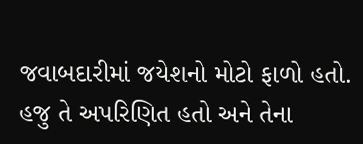જવાબદારીમાં જયેશનો મોટો ફાળો હતો. હજુ તે અપરિણિત હતો અને તેના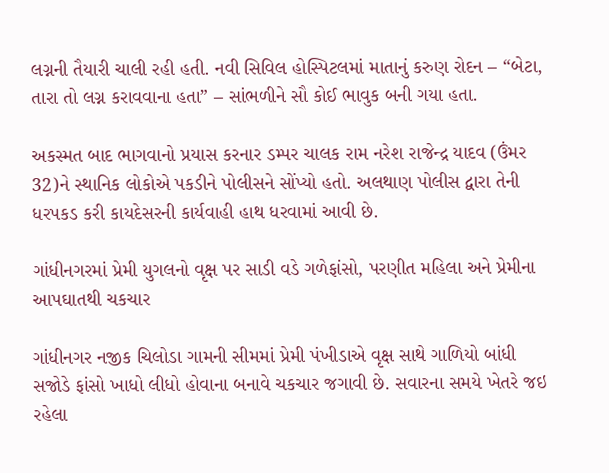લગ્નની તૈયારી ચાલી રહી હતી. નવી સિવિલ હોસ્પિટલમાં માતાનું કરુણ રોદન – “બેટા, તારા તો લગ્ન કરાવવાના હતા” – સાંભળીને સૌ કોઈ ભાવુક બની ગયા હતા.

અકસ્મત બાદ ભાગવાનો પ્રયાસ કરનાર ડમ્પર ચાલક રામ નરેશ રાજેન્દ્ર યાદવ (ઉંમર 32)ને સ્થાનિક લોકોએ પકડીને પોલીસને સોંપ્યો હતો. અલથાણ પોલીસ દ્વારા તેની ધરપકડ કરી કાયદેસરની કાર્યવાહી હાથ ધરવામાં આવી છે.

ગાંધીનગરમાં પ્રેમી યુગલનો વૃક્ષ પર સાડી વડે ગળેફાંસો, પરણીત મહિલા અને પ્રેમીના આપઘાતથી ચકચાર

ગાંધીનગર નજીક ચિલોડા ગામની સીમમાં પ્રેમી પંખીડાએ વૃક્ષ સાથે ગાળિયો બાંધી સજોડે ફાંસો ખાધો લીધો હોવાના બનાવે ચકચાર જગાવી છે. સવારના સમયે ખેતરે જઇ રહેલા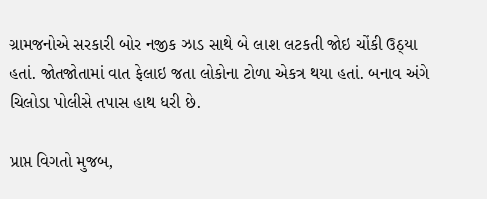ગ્રામજનોએ સરકારી બોર નજીક ઝાડ સાથે બે લાશ લટકતી જોઇ ચોંકી ઉઠ્યા હતાં. જોતજોતામાં વાત ફેલાઇ જતા લોકોના ટોળા એકત્ર થયા હતાં. બનાવ અંગે ચિલોડા પોલીસે તપાસ હાથ ધરી છે.

પ્રાપ્ત વિગતો મુજબ,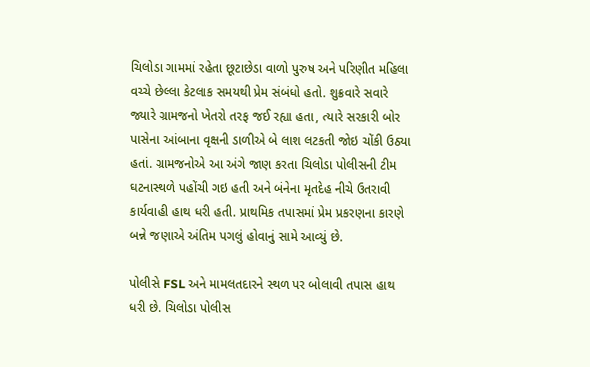ચિલોડા ગામમાં રહેતા છૂટાછેડા વાળો પુરુષ અને પરિણીત મહિલા વચ્ચે છેલ્લા કેટલાક સમયથી પ્રેમ સંબંધો હતો. શુક્રવારે સવારે જ્યારે ગ્રામજનો ખેતરો તરફ જઈ રહ્યા હતા, ત્યારે સરકારી બોર પાસેના આંબાના વૃક્ષની ડાળીએ બે લાશ લટકતી જોઇ ચોંકી ઉઠ્યા હતાં. ગ્રામજનોએ આ અંગે જાણ કરતા ચિલોડા પોલીસની ટીમ ઘટનાસ્થળે પહોંચી ગઇ હતી અને બંનેના મૃતદેહ નીચે ઉતરાવી કાર્યવાહી હાથ ધરી હતી. પ્રાથમિક તપાસમાં પ્રેમ પ્રકરણના કારણે બન્ને જણાએ અંતિમ પગલું હોવાનું સામે આવ્યું છે.

પોલીસે FSL અને મામલતદારને સ્થળ પર બોલાવી તપાસ હાથ ધરી છે. ચિલોડા પોલીસ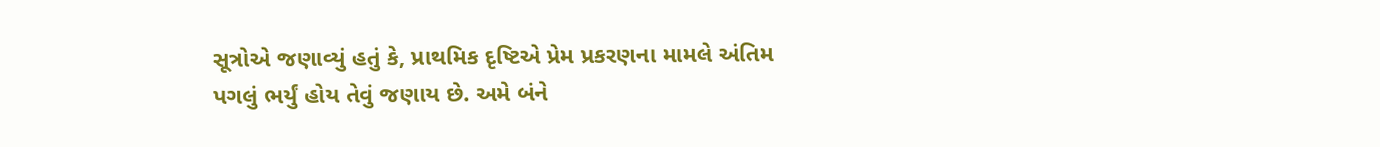સૂત્રોએ જણાવ્યું હતું કે, પ્રાથમિક દૃષ્ટિએ પ્રેમ પ્રકરણના મામલે અંતિમ પગલું ભર્યું હોય તેવું જણાય છે. અમે બંને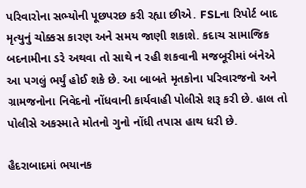પરિવારોના સભ્યોની પૂછપરછ કરી રહ્યા છીએ. FSLના રિપોર્ટ બાદ મૃત્યુનું ચોક્કસ કારણ અને સમય જાણી શકાશે. કદાચ સામાજિક બદનામીના ડરે અથવા તો સાથે ન રહી શકવાની મજબૂરીમાં બંનેએ આ પગલું ભર્યું હોઈ શકે છે. આ બાબતે મૃતકોના પરિવારજનો અને ગ્રામજનોના નિવેદનો નોંધવાની કાર્યવાહી પોલીસે શરૂ કરી છે. હાલ તો પોલીસે અકસ્માતે મોતનો ગુનો નોંધી તપાસ હાથ ધરી છે.

હૈદરાબાદમાં ભયાનક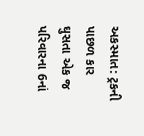અકસ્માત: ટ્રકની પાછળ કાર ઘુસતા એક જ પરિવારના 6નાં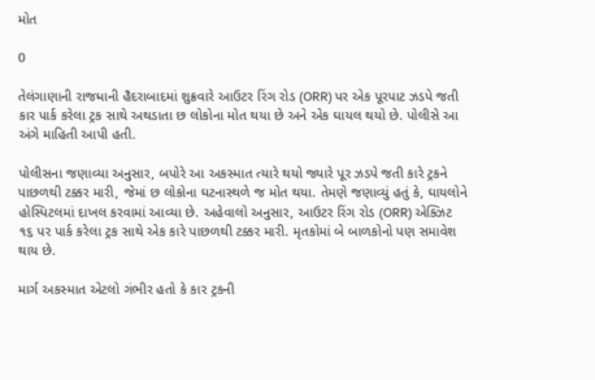મોત

0

તેલંગાણાની રાજધાની હૈદરાબાદમાં શુક્રવારે આઉટર રિંગ રોડ (ORR) પર એક પૂરપાટ ઝડપે જતી કાર પાર્ક કરેલા ટ્રક સાથે અથડાતા છ લોકોના મોત થયા છે અને એક ઘાયલ થયો છે. પોલીસે આ અંગે માહિતી આપી હતી.

પોલીસના જણાવ્યા અનુસાર, બપોરે આ અકસ્માત ત્યારે થયો જ્યારે પૂર ઝડપે જતી કારે ટ્રકને પાછળથી ટક્કર મારી, જેમાં છ લોકોના ઘટનાસ્થળે જ મોત થયા. તેમણે જણાવ્યું હતું કે, ઘાયલોને હોસ્પિટલમાં દાખલ કરવામાં આવ્યા છે. અહેવાલો અનુસાર, આઉટર રિંગ રોડ (ORR) એક્ઝિટ ૧૬ પર પાર્ક કરેલા ટ્રક સાથે એક કારે પાછળથી ટક્કર મારી. મૃતકોમાં બે બાળકોનો પણ સમાવેશ થાય છે.

માર્ગ અકસ્માત એટલો ગંભીર હતો કે કાર ટ્રકની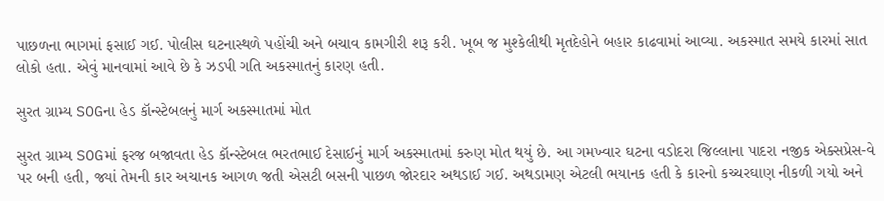પાછળના ભાગમાં ફસાઈ ગઈ. પોલીસ ઘટનાસ્થળે પહોંચી અને બચાવ કામગીરી શરૂ કરી. ખૂબ જ મુશ્કેલીથી મૃતદેહોને બહાર કાઢવામાં આવ્યા. અકસ્માત સમયે કારમાં સાત લોકો હતા. એવું માનવામાં આવે છે કે ઝડપી ગતિ અકસ્માતનું કારણ હતી.

સુરત ગ્રામ્ય SOGના હેડ કૉન્સ્ટેબલનું માર્ગ અકસ્માતમાં મોત

સુરત ગ્રામ્ય SOGમાં ફરજ બજાવતા હેડ કૉન્સ્ટેબલ ભરતભાઈ દેસાઈનું માર્ગ અકસ્માતમાં કરુણ મોત થયું છે. આ ગમખ્વાર ઘટના વડોદરા જિલ્લાના પાદરા નજીક એક્સપ્રેસ-વે પર બની હતી, જ્યાં તેમની કાર અચાનક આગળ જતી એસટી બસની પાછળ જોરદાર અથડાઈ ગઈ. અથડામણ એટલી ભયાનક હતી કે કારનો કચ્ચરઘાણ નીકળી ગયો અને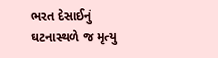ભરત દેસાઈનું ઘટનાસ્થળે જ મૃત્યુ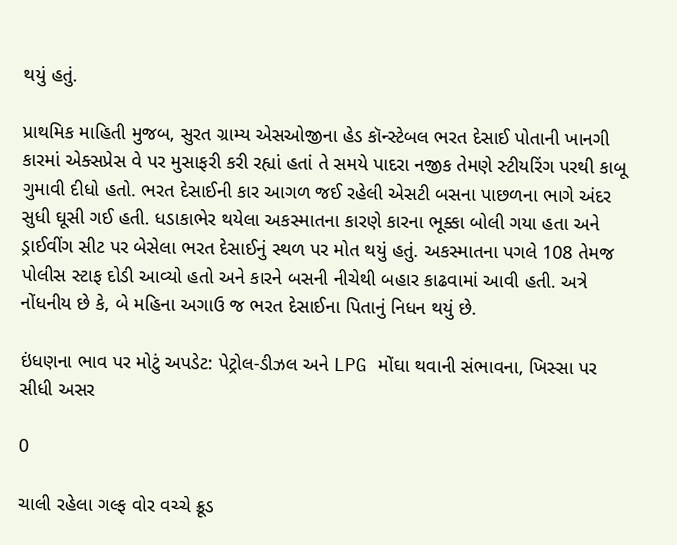થયું હતું.

પ્રાથમિક માહિતી મુજબ, સુરત ગ્રામ્ય એસઓજીના હેડ કૉન્સ્ટેબલ ભરત દેસાઈ પોતાની ખાનગી કારમાં એક્સપ્રેસ વે પર મુસાફરી કરી રહ્યાં હતાં તે સમયે પાદરા નજીક તેમણે સ્ટીયરિંગ પરથી કાબૂ ગુમાવી દીધો હતો. ભરત દેસાઈની કાર આગળ જઈ રહેલી એસટી બસના પાછળના ભાગે અંદર સુધી ઘૂસી ગઈ હતી. ધડાકાભેર થયેલા અકસ્માતના કારણે કારના ભૂક્કા બોલી ગયા હતા અને ડ્રાઈવીંગ સીટ પર બેસેલા ભરત દેસાઈનું સ્થળ પર મોત થયું હતું. અકસ્માતના પગલે 108 તેમજ પોલીસ સ્ટાફ દોડી આવ્યો હતો અને કારને બસની નીચેથી બહાર કાઢવામાં આવી હતી. અત્રે નોંધનીય છે કે, બે મહિના અગાઉ જ ભરત દેસાઈના પિતાનું નિધન થયું છે.

ઇંધણના ભાવ પર મોટું અપડેટ: પેટ્રોલ-ડીઝલ અને LPG મોંઘા થવાની સંભાવના, ખિસ્સા પર સીધી અસર

0

ચાલી રહેલા ગલ્ફ વોર વચ્ચે ક્રૂડ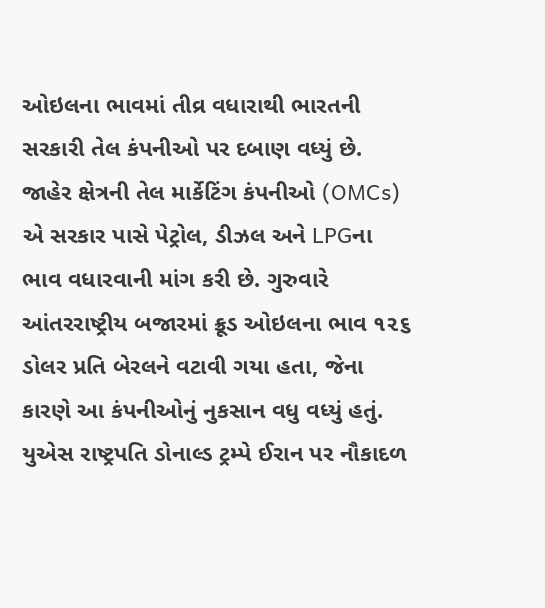ઓઇલના ભાવમાં તીવ્ર વધારાથી ભારતની સરકારી તેલ કંપનીઓ પર દબાણ વધ્યું છે. જાહેર ક્ષેત્રની તેલ માર્કેટિંગ કંપનીઓ (OMCs) એ સરકાર પાસે પેટ્રોલ, ડીઝલ અને LPGના ભાવ વધારવાની માંગ કરી છે. ગુરુવારે આંતરરાષ્ટ્રીય બજારમાં ક્રૂડ ઓઇલના ભાવ ૧૨૬ ડોલર પ્રતિ બેરલને વટાવી ગયા હતા, જેના કારણે આ કંપનીઓનું નુકસાન વધુ વધ્યું હતું. યુએસ રાષ્ટ્રપતિ ડોનાલ્ડ ટ્રમ્પે ઈરાન પર નૌકાદળ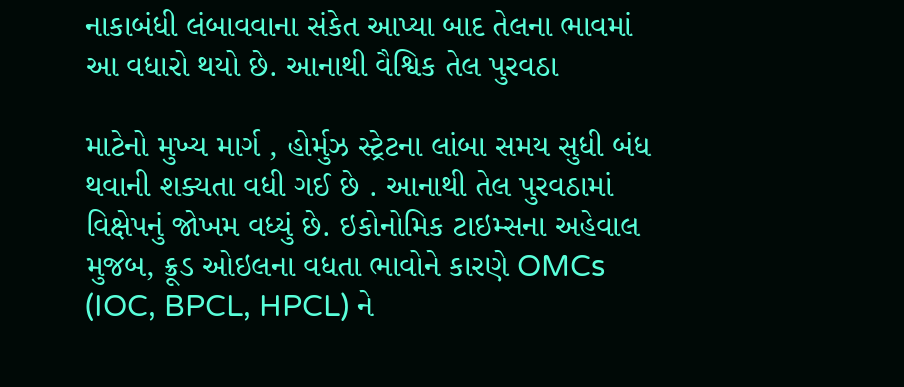નાકાબંધી લંબાવવાના સંકેત આપ્યા બાદ તેલના ભાવમાં આ વધારો થયો છે. આનાથી વૈશ્વિક તેલ પુરવઠા

માટેનો મુખ્ય માર્ગ , હોર્મુઝ સ્ટ્રેટના લાંબા સમય સુધી બંધ થવાની શક્યતા વધી ગઈ છે . આનાથી તેલ પુરવઠામાં વિક્ષેપનું જોખમ વધ્યું છે. ઇકોનોમિક ટાઇમ્સના અહેવાલ મુજબ, ક્રૂડ ઓઇલના વધતા ભાવોને કારણે OMCs (IOC, BPCL, HPCL) ને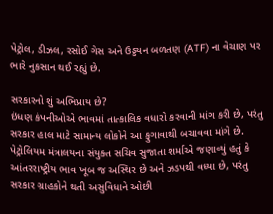પેટ્રોલ, ડીઝલ, રસોઈ ગેસ અને ઉડ્ડયન બળતણ (ATF) ના વેચાણ પર ભારે નુકસાન થઈ રહ્યું છે.

સરકારનો શું અભિપ્રાય છે?
ઇંધણ કંપનીઓએ ભાવમાં તાત્કાલિક વધારો કરવાની માંગ કરી છે, પરંતુ સરકાર હાલ માટે સામાન્ય લોકોને આ ફુગાવાથી બચાવવા માંગે છે. પેટ્રોલિયમ મંત્રાલયના સંયુક્ત સચિવ સુજાતા શર્માએ જણાવ્યું હતું કે આંતરરાષ્ટ્રીય ભાવ ખૂબ જ અસ્થિર છે અને ઝડપથી વધ્યા છે, પરંતુ સરકાર ગ્રાહકોને થતી અસુવિધાને ઓછી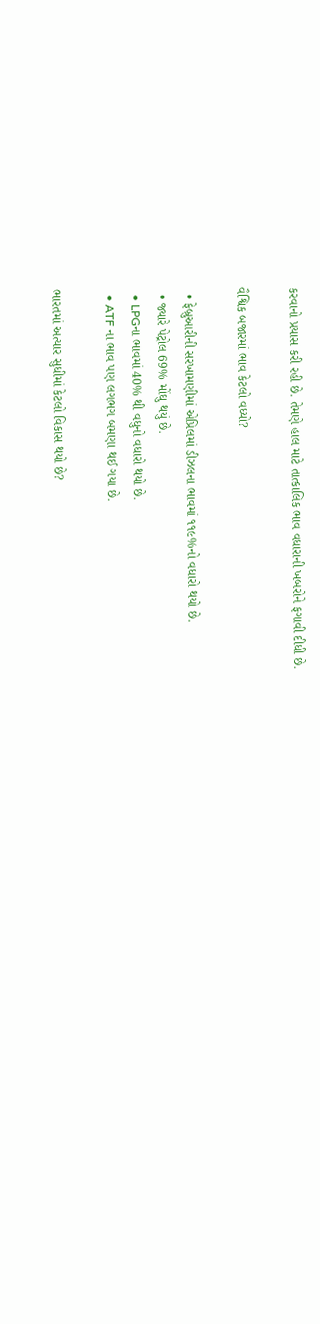કરવાનો પ્રયાસ કરી રહી છે. તેમણે હાલ માટે તાત્કાલિક ભાવ વધારાની ખબરોને ફગાવી દીધી છે.

વૈશ્વિક બજારમાં ભાવ કેટલો વધ્યો?

  • ફેબ્રુઆરીની સરખામણીમાં એપ્રિલમાં ડીઝલના ભાવમાં ૧૧૯%નો વધારો થયો છે.
  • જ્યારે પેટ્રોલ 69% મોંઘુ થયું છે.
  • LPGના ભાવમાં 40% થી વધુનો વધારો થયો છે.
  • ATF ના ભાવ પણ લગભગ બમણા થઈ ગયા છે.

ભારતમાં અત્યાર સુધીમાં કેટલો વિકાસ થયો છે?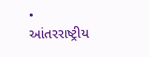• આંતરરાષ્ટ્રીય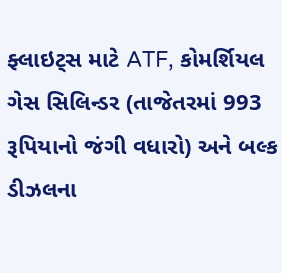ફ્લાઇટ્સ માટે ATF, કોમર્શિયલ ગેસ સિલિન્ડર (તાજેતરમાં 993 રૂપિયાનો જંગી વધારો) અને બલ્ક ડીઝલના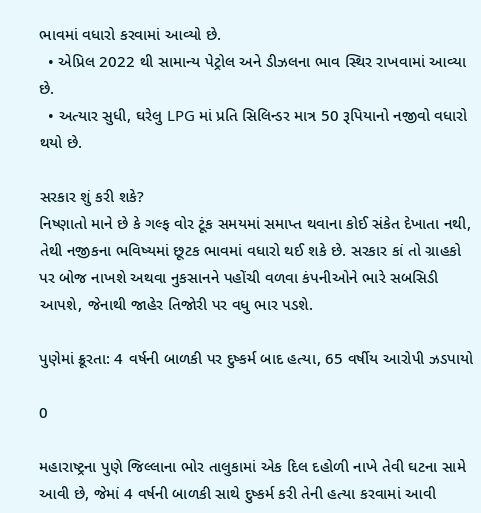ભાવમાં વધારો કરવામાં આવ્યો છે.
  • એપ્રિલ 2022 થી સામાન્ય પેટ્રોલ અને ડીઝલના ભાવ સ્થિર રાખવામાં આવ્યા છે.
  • અત્યાર સુધી, ઘરેલુ LPG માં પ્રતિ સિલિન્ડર માત્ર 50 રૂપિયાનો નજીવો વધારો થયો છે.

સરકાર શું કરી શકે?
નિષ્ણાતો માને છે કે ગલ્ફ વોર ટૂંક સમયમાં સમાપ્ત થવાના કોઈ સંકેત દેખાતા નથી, તેથી નજીકના ભવિષ્યમાં છૂટક ભાવમાં વધારો થઈ શકે છે. સરકાર કાં તો ગ્રાહકો પર બોજ નાખશે અથવા નુકસાનને પહોંચી વળવા કંપનીઓને ભારે સબસિડી આપશે, જેનાથી જાહેર તિજોરી પર વધુ ભાર પડશે.

પુણેમાં ક્રૂરતા: 4 વર્ષની બાળકી પર દુષ્કર્મ બાદ હત્યા, 65 વર્ષીય આરોપી ઝડપાયો

0

મહારાષ્ટ્રના પુણે જિલ્લાના ભોર તાલુકામાં એક દિલ દહોળી નાખે તેવી ઘટના સામે આવી છે, જેમાં 4 વર્ષની બાળકી સાથે દુષ્કર્મ કરી તેની હત્યા કરવામાં આવી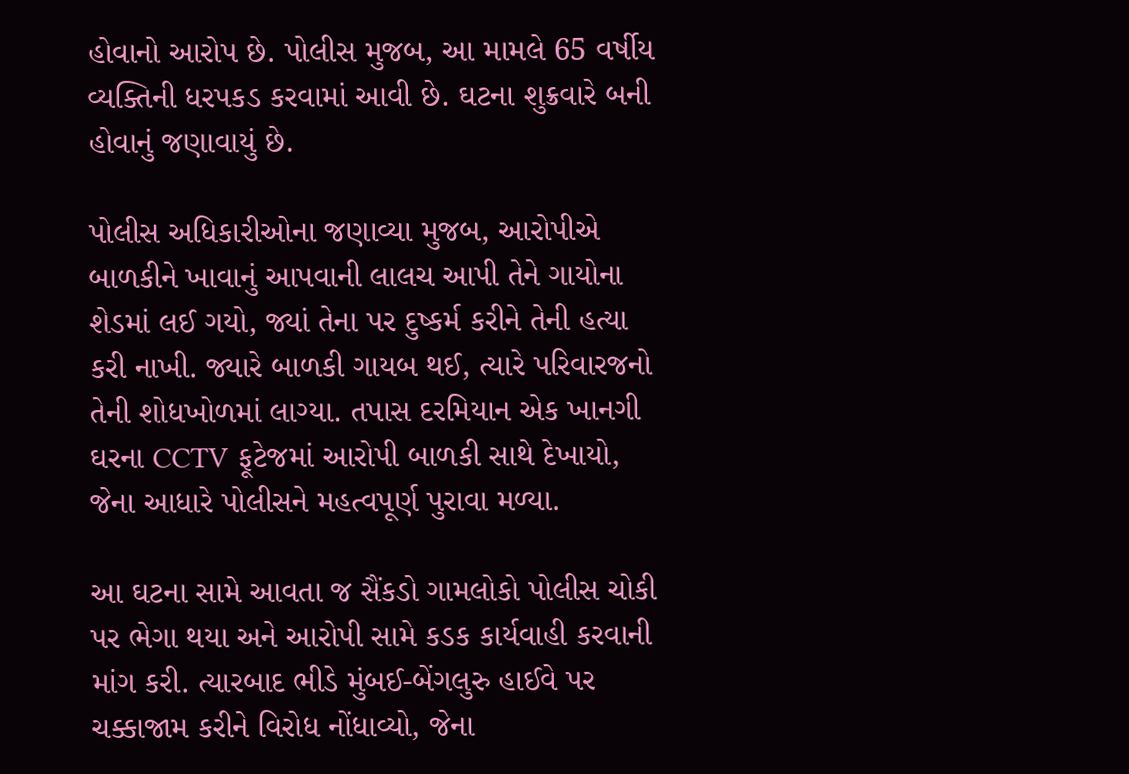હોવાનો આરોપ છે. પોલીસ મુજબ, આ મામલે 65 વર્ષીય વ્યક્તિની ધરપકડ કરવામાં આવી છે. ઘટના શુક્રવારે બની હોવાનું જણાવાયું છે.

પોલીસ અધિકારીઓના જણાવ્યા મુજબ, આરોપીએ બાળકીને ખાવાનું આપવાની લાલચ આપી તેને ગાયોના શેડમાં લઈ ગયો, જ્યાં તેના પર દુષ્કર્મ કરીને તેની હત્યા કરી નાખી. જ્યારે બાળકી ગાયબ થઈ, ત્યારે પરિવારજનો તેની શોધખોળમાં લાગ્યા. તપાસ દરમિયાન એક ખાનગી ઘરના CCTV ફૂટેજમાં આરોપી બાળકી સાથે દેખાયો, જેના આધારે પોલીસને મહત્વપૂર્ણ પુરાવા મળ્યા.

આ ઘટના સામે આવતા જ સૈંકડો ગામલોકો પોલીસ ચોકી પર ભેગા થયા અને આરોપી સામે કડક કાર્યવાહી કરવાની માંગ કરી. ત્યારબાદ ભીડે મુંબઈ-બેંગલુરુ હાઈવે પર ચક્કાજામ કરીને વિરોધ નોંધાવ્યો, જેના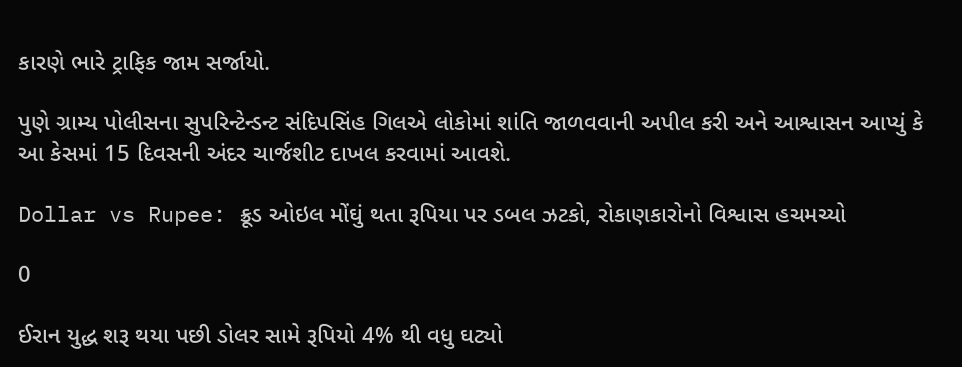કારણે ભારે ટ્રાફિક જામ સર્જાયો.

પુણે ગ્રામ્ય પોલીસના સુપરિન્ટેન્ડન્ટ સંદિપસિંહ ગિલએ લોકોમાં શાંતિ જાળવવાની અપીલ કરી અને આશ્વાસન આપ્યું કે આ કેસમાં 15 દિવસની અંદર ચાર્જશીટ દાખલ કરવામાં આવશે.

Dollar vs Rupee: ક્રૂડ ઓઇલ મોંઘું થતા રૂપિયા પર ડબલ ઝટકો, રોકાણકારોનો વિશ્વાસ હચમચ્યો

0

ઈરાન યુદ્ધ શરૂ થયા પછી ડોલર સામે રૂપિયો 4% થી વધુ ઘટ્યો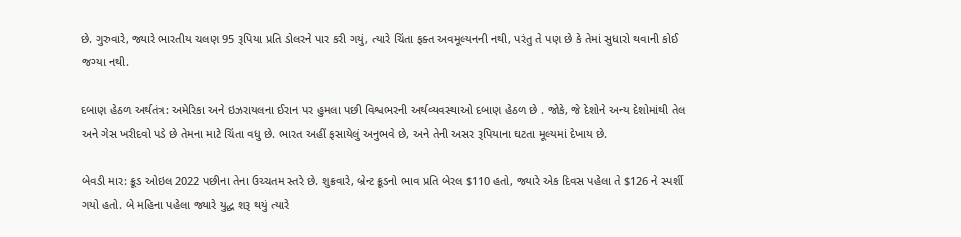છે. ગુરુવારે, જ્યારે ભારતીય ચલણ 95 રૂપિયા પ્રતિ ડોલરને પાર કરી ગયું, ત્યારે ચિંતા ફક્ત અવમૂલ્યનની નથી, પરંતુ તે પણ છે કે તેમાં સુધારો થવાની કોઈ જગ્યા નથી.

દબાણ હેઠળ અર્થતંત્ર: અમેરિકા અને ઇઝરાયલના ઈરાન પર હુમલા પછી વિશ્વભરની અર્થવ્યવસ્થાઓ દબાણ હેઠળ છે . જોકે, જે દેશોને અન્ય દેશોમાંથી તેલ અને ગેસ ખરીદવો પડે છે તેમના માટે ચિંતા વધુ છે. ભારત અહીં ફસાયેલું અનુભવે છે, અને તેની અસર રૂપિયાના ઘટતા મૂલ્યમાં દેખાય છે.

બેવડી માર: ક્રૂડ ઓઇલ 2022 પછીના તેના ઉચ્ચતમ સ્તરે છે. શુક્રવારે, બ્રેન્ટ ક્રૂડનો ભાવ પ્રતિ બેરલ $110 હતો, જ્યારે એક દિવસ પહેલા તે $126 ને સ્પર્શી ગયો હતો. બે મહિના પહેલા જ્યારે યુદ્ધ શરૂ થયું ત્યારે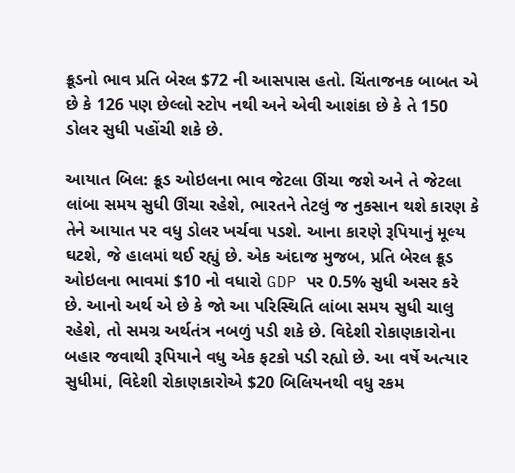ક્રૂડનો ભાવ પ્રતિ બેરલ $72 ની આસપાસ હતો. ચિંતાજનક બાબત એ છે કે 126 પણ છેલ્લો સ્ટોપ નથી અને એવી આશંકા છે કે તે 150 ડોલર સુધી પહોંચી શકે છે.

આયાત બિલ: ક્રૂડ ઓઇલના ભાવ જેટલા ઊંચા જશે અને તે જેટલા લાંબા સમય સુધી ઊંચા રહેશે, ભારતને તેટલું જ નુકસાન થશે કારણ કે તેને આયાત પર વધુ ડોલર ખર્ચવા પડશે. આના કારણે રૂપિયાનું મૂલ્ય ઘટશે, જે હાલમાં થઈ રહ્યું છે. એક અંદાજ મુજબ, પ્રતિ બેરલ ક્રૂડ ઓઇલના ભાવમાં $10 નો વધારો GDP પર 0.5% સુધી અસર કરે છે. આનો અર્થ એ છે કે જો આ પરિસ્થિતિ લાંબા સમય સુધી ચાલુ રહેશે, તો સમગ્ર અર્થતંત્ર નબળું પડી શકે છે. વિદેશી રોકાણકારોના બહાર જવાથી રૂપિયાને વધુ એક ફટકો પડી રહ્યો છે. આ વર્ષે અત્યાર સુધીમાં, વિદેશી રોકાણકારોએ $20 બિલિયનથી વધુ રકમ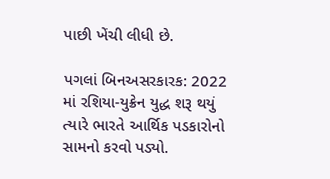પાછી ખેંચી લીધી છે.

પગલાં બિનઅસરકારક: 2022 માં રશિયા-યુક્રેન યુદ્ધ શરૂ થયું ત્યારે ભારતે આર્થિક પડકારોનો સામનો કરવો પડ્યો.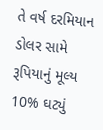તે વર્ષ દરમિયાન ડોલર સામે રૂપિયાનું મૂલ્ય 10% ઘટ્યું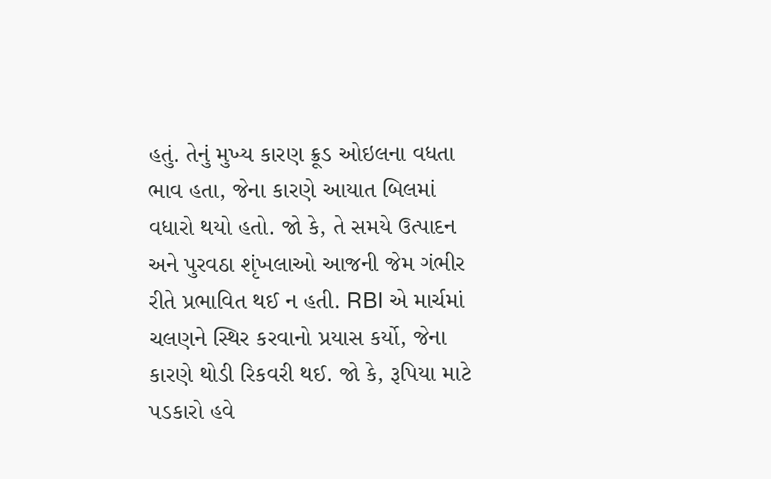હતું. તેનું મુખ્ય કારણ ક્રૂડ ઓઇલના વધતા ભાવ હતા, જેના કારણે આયાત બિલમાં વધારો થયો હતો. જો કે, તે સમયે ઉત્પાદન અને પુરવઠા શૃંખલાઓ આજની જેમ ગંભીર રીતે પ્રભાવિત થઈ ન હતી. RBI એ માર્ચમાં ચલણને સ્થિર કરવાનો પ્રયાસ કર્યો, જેના કારણે થોડી રિકવરી થઈ. જો કે, રૂપિયા માટે પડકારો હવે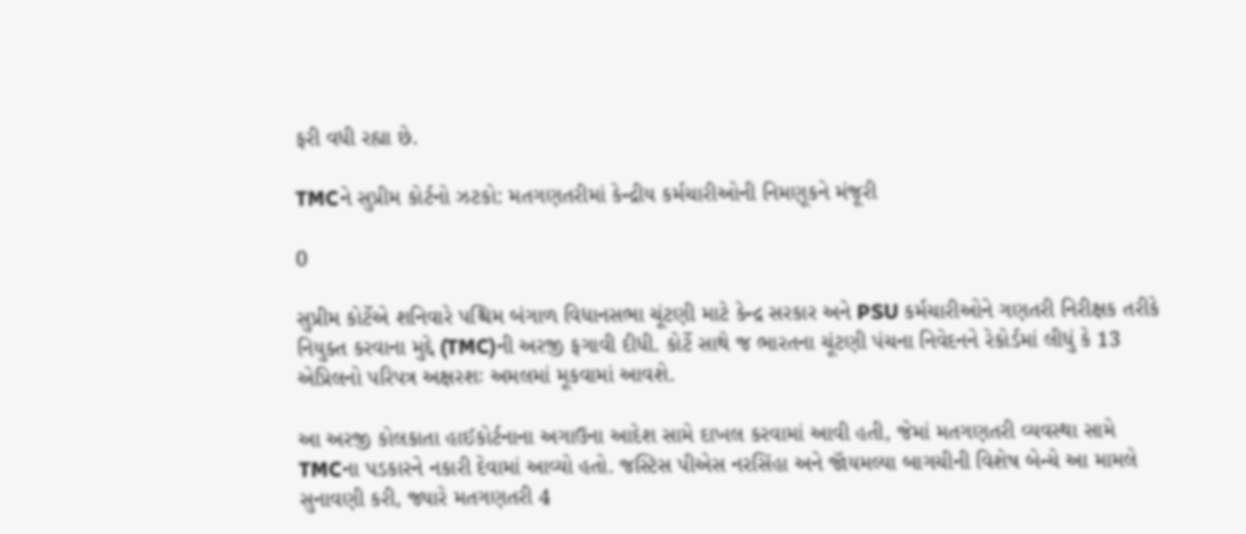ફરી વધી રહ્યા છે.

TMCને સુપ્રીમ કોર્ટનો ઝટકો: મતગણતરીમાં કેન્દ્રીય કર્મચારીઓની નિમણૂકને મંજૂરી

0

સુપ્રીમ કોર્ટેએ શનિવારે પશ્ચિમ બંગાળ વિધાનસભા ચૂંટણી માટે કેન્દ્ર સરકાર અને PSU કર્મચારીઓને ગણતરી નિરીક્ષક તરીકે નિયુક્ત કરવાના મુદ્દે (TMC)ની અરજી ફગાવી દીધી. કોર્ટે સાથે જ ભારતના ચૂંટણી પંચના નિવેદનને રેકોર્ડમાં લીધું કે 13 એપ્રિલનો પરિપત્ર અક્ષરશઃ અમલમાં મૂકવામાં આવશે.

આ અરજી કોલકાતા હાઈકોર્ટનાના અગાઉના આદેશ સામે દાખલ કરવામાં આવી હતી, જેમાં મતગણતરી વ્યવસ્થા સામે TMCના પડકારને નકારી દેવામાં આવ્યો હતો. જસ્ટિસ પીએસ નરસિંહા અને જૉયમલ્યા બાગચીની વિશેષ બેન્ચે આ મામલે સુનાવણી કરી, જ્યારે મતગણતરી 4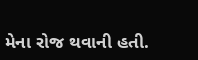મેના રોજ થવાની હતી.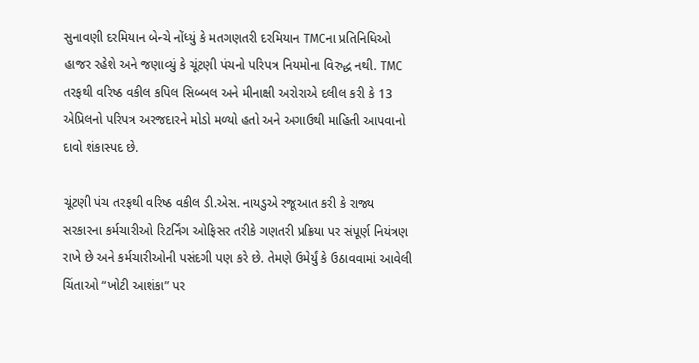સુનાવણી દરમિયાન બેન્ચે નોંધ્યું કે મતગણતરી દરમિયાન TMCના પ્રતિનિધિઓ હાજર રહેશે અને જણાવ્યું કે ચૂંટણી પંચનો પરિપત્ર નિયમોના વિરુદ્ધ નથી. TMC તરફથી વરિષ્ઠ વકીલ કપિલ સિબ્બલ અને મીનાક્ષી અરોરાએ દલીલ કરી કે 13 એપ્રિલનો પરિપત્ર અરજદારને મોડો મળ્યો હતો અને અગાઉથી માહિતી આપવાનો દાવો શંકાસ્પદ છે.

ચૂંટણી પંચ તરફથી વરિષ્ઠ વકીલ ડી.એસ. નાયડુએ રજૂઆત કરી કે રાજ્ય સરકારના કર્મચારીઓ રિટર્નિંગ ઓફિસર તરીકે ગણતરી પ્રક્રિયા પર સંપૂર્ણ નિયંત્રણ રાખે છે અને કર્મચારીઓની પસંદગી પણ કરે છે. તેમણે ઉમેર્યું કે ઉઠાવવામાં આવેલી ચિંતાઓ “ખોટી આશંકા” પર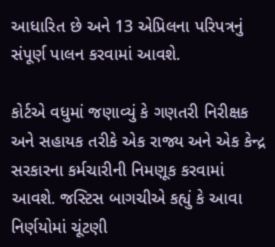આધારિત છે અને 13 એપ્રિલના પરિપત્રનું સંપૂર્ણ પાલન કરવામાં આવશે.

કોર્ટએ વધુમાં જણાવ્યું કે ગણતરી નિરીક્ષક અને સહાયક તરીકે એક રાજ્ય અને એક કેન્દ્ર સરકારના કર્મચારીની નિમણૂક કરવામાં આવશે. જસ્ટિસ બાગચીએ કહ્યું કે આવા નિર્ણયોમાં ચૂંટણી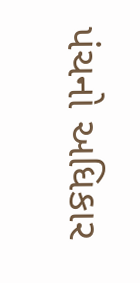પંચનો અધિકાર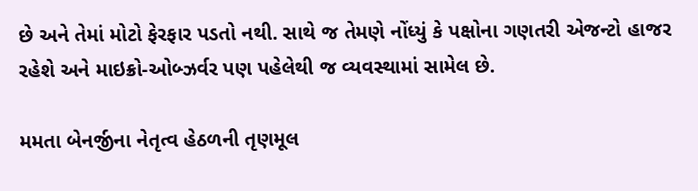છે અને તેમાં મોટો ફેરફાર પડતો નથી. સાથે જ તેમણે નોંધ્યું કે પક્ષોના ગણતરી એજન્ટો હાજર રહેશે અને માઇક્રો-ઓબ્ઝર્વર પણ પહેલેથી જ વ્યવસ્થામાં સામેલ છે.

મમતા બેનર્જીના નેતૃત્વ હેઠળની તૃણમૂલ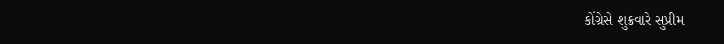કોંગ્રેસે શુક્રવારે સુપ્રીમ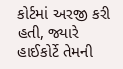કોર્ટમાં અરજી કરી હતી, જ્યારે હાઈકોર્ટે તેમની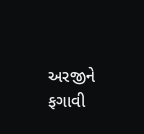અરજીને ફગાવી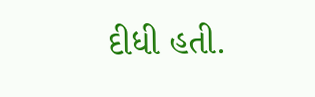દીધી હતી.